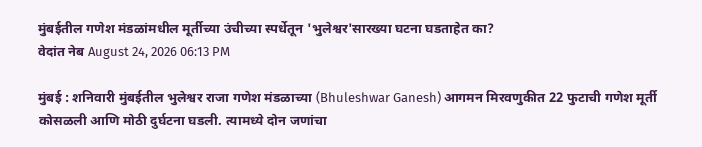मुंबईतील गणेश मंडळांमधील मूर्तीच्या उंचीच्या स्पर्धेतून 'भुलेश्वर'सारख्या घटना घडताहेत का?
वेदांत नेब August 24, 2026 06:13 PM

मुंबई : शनिवारी मुंबईतील भुलेश्वर राजा गणेश मंडळाच्या (Bhuleshwar Ganesh) आगमन मिरवणुकीत 22 फुटाची गणेश मूर्ती कोसळली आणि मोठी दुर्घटना घडली. त्यामध्ये दोन जणांचा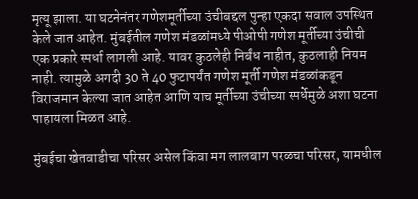मृत्यू झाला. या घटनेनंतर गणेशमूर्तीच्या उंचीबद्दल पुन्हा एकदा सवाल उपस्थित केले जात आहेत. मुंबईतील गणेश मंडळांमध्ये पीओपी गणेश मूर्तीच्या उंचीची एक प्रकारे स्पर्धा लागली आहे. यावर कुठलेही निर्बंध नाहीत, कुठलाही नियम नाही. त्यामुळे अगदी 30 ते 40 फुटापर्यंत गणेश मूर्ती गणेश मंडळांकडून विराजमान केल्या जात आहेत आणि याच मूर्तीच्या उंचीच्या स्पर्धेमुळे अशा घटना पाहायला मिळत आहे.

मुंबईचा खेतवाडीचा परिसर असेल किंवा मग लालबाग परळचा परिसर, यामधील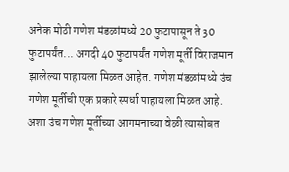अनेक मोठी गणेश मंडळांमध्ये 20 फुटापासून ते 30 फुटापर्यंत... अगदी 40 फुटापर्यंत गणेश मूर्ती विराजमान झालेल्या पाहायला मिळत आहेत. गणेश मंडळांमध्ये उंच गणेश मूर्तीची एक प्रकारे स्पर्धा पाहायला मिळत आहे. अशा उंच गणेश मूर्तीच्या आगमनाच्या वेळी त्यासोबत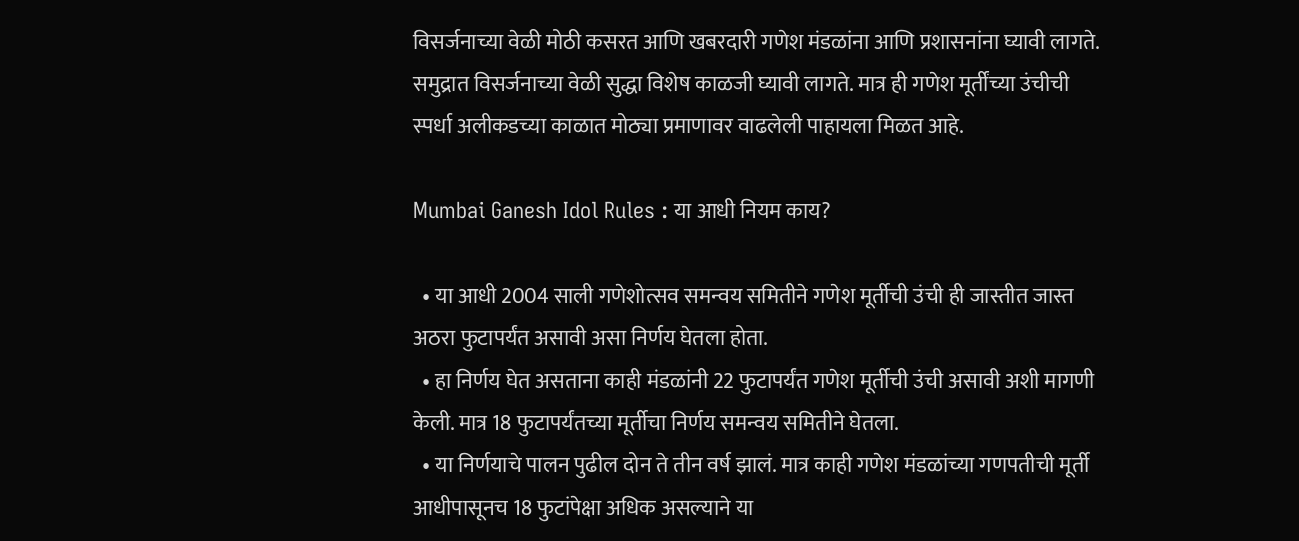विसर्जनाच्या वेळी मोठी कसरत आणि खबरदारी गणेश मंडळांना आणि प्रशासनांना घ्यावी लागते. समुद्रात विसर्जनाच्या वेळी सुद्धा विशेष काळजी घ्यावी लागते. मात्र ही गणेश मूर्तींच्या उंचीची स्पर्धा अलीकडच्या काळात मोठ्या प्रमाणावर वाढलेली पाहायला मिळत आहे.

Mumbai Ganesh Idol Rules : या आधी नियम काय?

  • या आधी 2004 साली गणेशोत्सव समन्वय समितीने गणेश मूर्तीची उंची ही जास्तीत जास्त अठरा फुटापर्यंत असावी असा निर्णय घेतला होता.
  • हा निर्णय घेत असताना काही मंडळांनी 22 फुटापर्यंत गणेश मूर्तीची उंची असावी अशी मागणी केली. मात्र 18 फुटापर्यंतच्या मूर्तीचा निर्णय समन्वय समितीने घेतला.
  • या निर्णयाचे पालन पुढील दोन ते तीन वर्ष झालं. मात्र काही गणेश मंडळांच्या गणपतीची मूर्ती आधीपासूनच 18 फुटांपेक्षा अधिक असल्याने या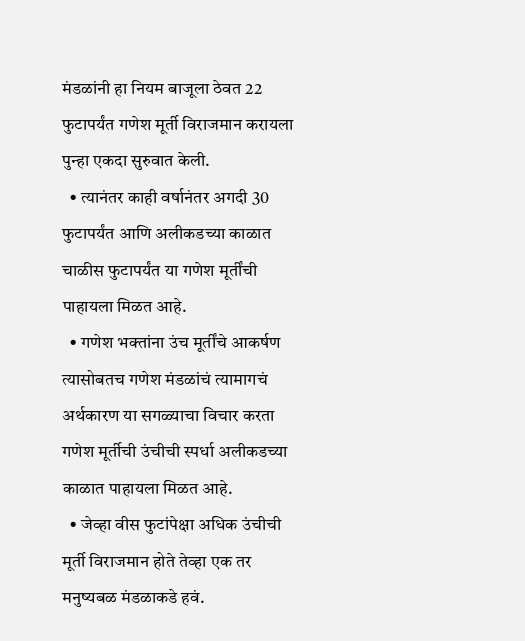मंडळांनी हा नियम बाजूला ठेवत 22 फुटापर्यंत गणेश मूर्ती विराजमान करायला  पुन्हा एकदा सुरुवात केली.
  • त्यानंतर काही वर्षानंतर अगदी 30 फुटापर्यंत आणि अलीकडच्या काळात चाळीस फुटापर्यंत या गणेश मूर्तींची पाहायला मिळत आहे.
  • गणेश भक्तांना उंच मूर्तींचे आकर्षण त्यासोबतच गणेश मंडळांचं त्यामागचं अर्थकारण या सगळ्याचा विचार करता गणेश मूर्तीची उंचीची स्पर्धा अलीकडच्या काळात पाहायला मिळत आहे.
  • जेव्हा वीस फुटांपेक्षा अधिक उंचीची मूर्ती विराजमान होते तेव्हा एक तर मनुष्यबळ मंडळाकडे हवं.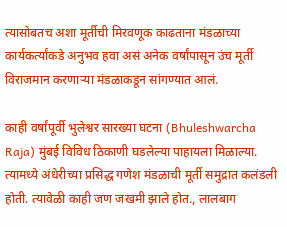त्यासोबतच अशा मूर्तीची मिरवणूक काढताना मंडळाच्या कार्यकर्त्यांकडे अनुभव हवा असं अनेक वर्षांपासून उंच मूर्ती विराजमान करणाऱ्या मंडळाकडून सांगण्यात आलं.

काही वर्षांपूर्वी भुलेश्वर सारख्या घटना (Bhuleshwarcha Raja) मुंबई विविध ठिकाणी घडलेल्या पाहायला मिळाल्या. त्यामध्ये अंधेरीच्या प्रसिद्ध गणेश मंडळाची मूर्ती समुद्रात कलंडली होती. त्यावेळी काही जण जखमी झाले होत., लालबाग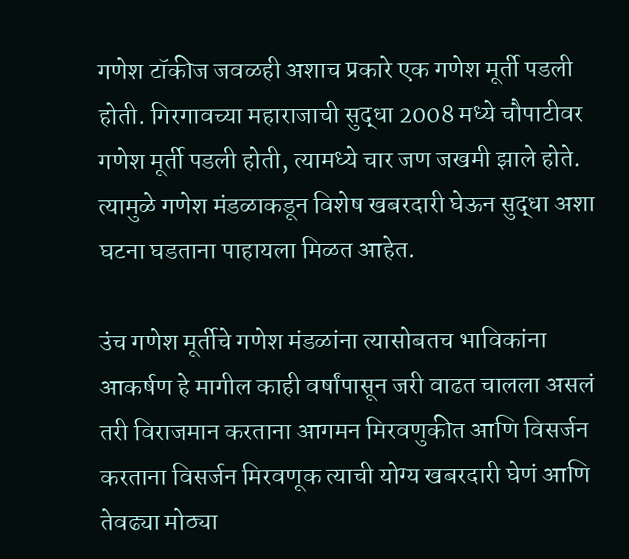गणेश टॉकीज जवळही अशाच प्रकारे एक गणेश मूर्ती पडली होती. गिरगावच्या महाराजाची सुद्धा 2008 मध्ये चौपाटीवर गणेश मूर्ती पडली होती, त्यामध्ये चार जण जखमी झाले होते. त्यामुळे गणेश मंडळाकडून विशेष खबरदारी घेऊन सुद्धा अशा घटना घडताना पाहायला मिळत आहेत.

उंच गणेश मूर्तीचे गणेश मंडळांना त्यासोबतच भाविकांना आकर्षण हे मागील काही वर्षांपासून जरी वाढत चालला असलं तरी विराजमान करताना आगमन मिरवणुकीत आणि विसर्जन करताना विसर्जन मिरवणूक त्याची योग्य खबरदारी घेणं आणि तेवढ्या मोठ्या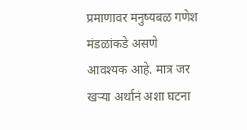प्रमाणावर मनुष्यबळ गणेश मंडळांकडे असणे आवश्यक आहे. मात्र जर खऱ्या अर्थानं अशा घटना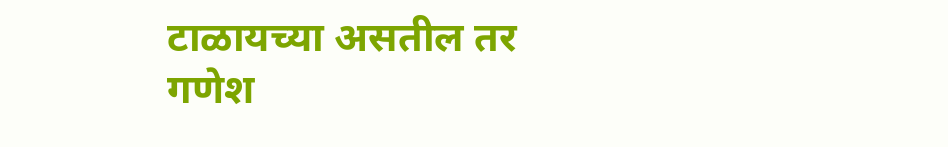टाळायच्या असतील तर गणेश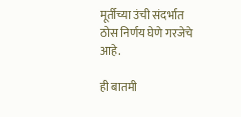मूर्तीच्या उंची संदर्भात ठोस निर्णय घेणे गरजेचे आहे.

ही बातमी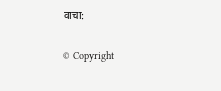वाचा:

© Copyright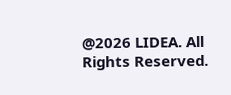@2026 LIDEA. All Rights Reserved.